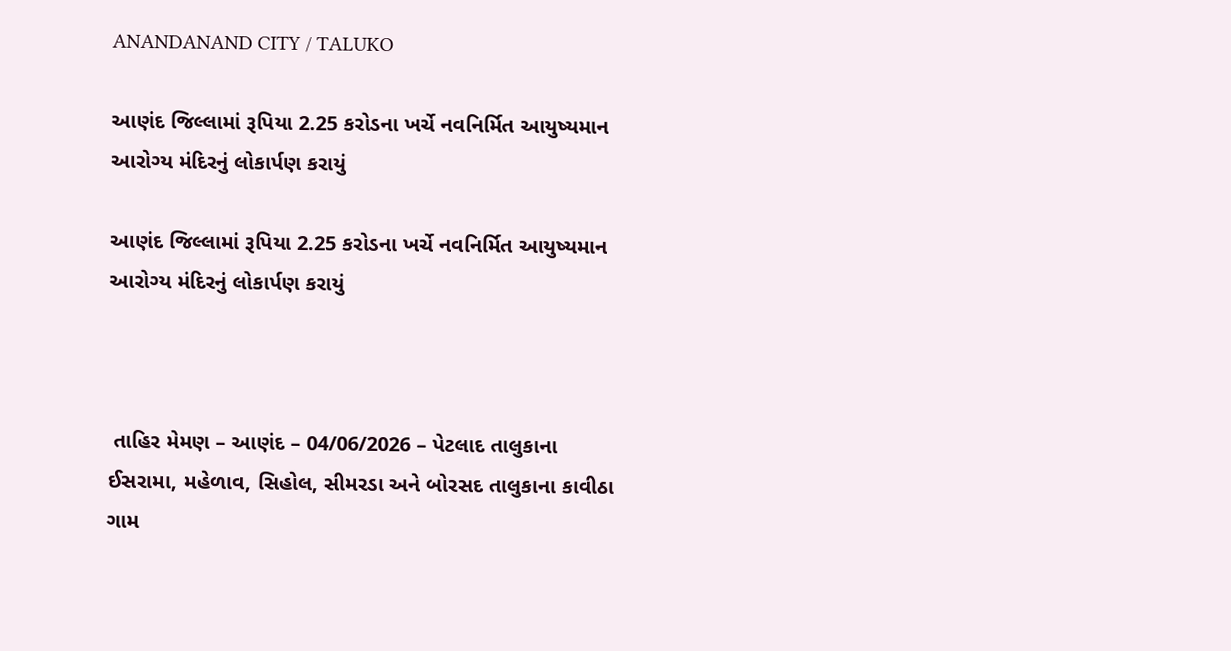ANANDANAND CITY / TALUKO

આણંદ જિલ્લામાં રૂપિયા 2.25 કરોડના ખર્ચે નવનિર્મિત આયુષ્યમાન આરોગ્ય મંદિરનું લોકાર્પણ કરાયું

આણંદ જિલ્લામાં રૂપિયા 2.25 કરોડના ખર્ચે નવનિર્મિત આયુષ્યમાન આરોગ્ય મંદિરનું લોકાર્પણ કરાયું



 તાહિર મેમણ – આણંદ – 04/06/2026 – પેટલાદ તાલુકાના ઈસરામા, મહેળાવ, સિહોલ, સીમરડા અને બોરસદ તાલુકાના કાવીઠા ગામ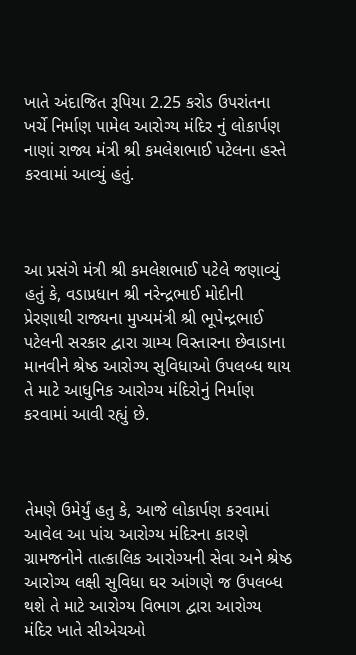ખાતે અંદાજિત રૂપિયા 2.25 કરોડ ઉપરાંતના ખર્ચે નિર્માણ પામેલ આરોગ્ય મંદિર નું લોકાર્પણ નાણાં રાજ્ય મંત્રી શ્રી કમલેશભાઈ પટેલના હસ્તે કરવામાં આવ્યું હતું.



આ પ્રસંગે મંત્રી શ્રી કમલેશભાઈ પટેલે જણાવ્યું હતું કે, વડાપ્રધાન શ્રી નરેન્દ્રભાઈ મોદીની પ્રેરણાથી રાજ્યના મુખ્યમંત્રી શ્રી ભૂપેન્દ્રભાઈ પટેલની સરકાર દ્વારા ગ્રામ્ય વિસ્તારના છેવાડાના માનવીને શ્રેષ્ઠ આરોગ્ય સુવિધાઓ ઉપલબ્ધ થાય તે માટે આધુનિક આરોગ્ય મંદિરોનું નિર્માણ કરવામાં આવી રહ્યું છે.



તેમણે ઉમેર્યું હતુ કે, આજે લોકાર્પણ કરવામાં આવેલ આ પાંચ આરોગ્ય મંદિરના કારણે ગ્રામજનોને તાત્કાલિક આરોગ્યની સેવા અને શ્રેષ્ઠ આરોગ્ય લક્ષી સુવિધા ઘર આંગણે જ ઉપલબ્ધ થશે તે માટે આરોગ્ય વિભાગ દ્વારા આરોગ્ય મંદિર ખાતે સીએચઓ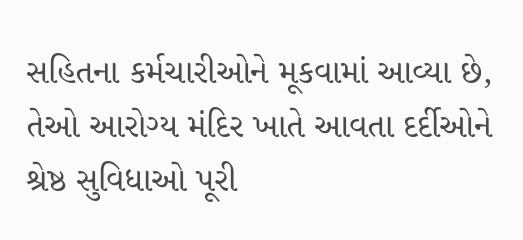સહિતના કર્મચારીઓને મૂકવામાં આવ્યા છે, તેઓ આરોગ્ય મંદિર ખાતે આવતા દર્દીઓને શ્રેષ્ઠ સુવિધાઓ પૂરી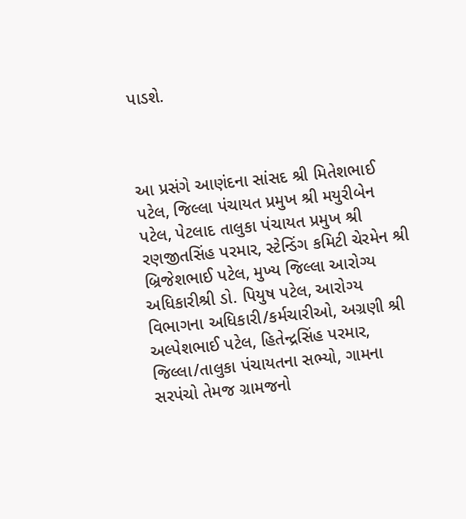પાડશે.



આ પ્રસંગે આણંદના સાંસદ શ્રી મિતેશભાઈ પટેલ, જિલ્લા પંચાયત પ્રમુખ શ્રી મયુરીબેન પટેલ, પેટલાદ તાલુકા પંચાયત પ્રમુખ શ્રી રણજીતસિંહ પરમાર, સ્ટેન્ડિંગ કમિટી ચેરમેન શ્રી બ્રિજેશભાઈ પટેલ, મુખ્ય જિલ્લા આરોગ્ય અધિકારીશ્રી ડો. પિયુષ પટેલ, આરોગ્ય વિભાગના અધિકારી/કર્મચારીઓ, અગ્રણી શ્રી અલ્પેશભાઈ પટેલ, હિતેન્દ્રસિંહ પરમાર, જિલ્લા/તાલુકા પંચાયતના સભ્યો, ગામના સરપંચો તેમજ ગ્રામજનો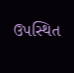ઉપસ્થિત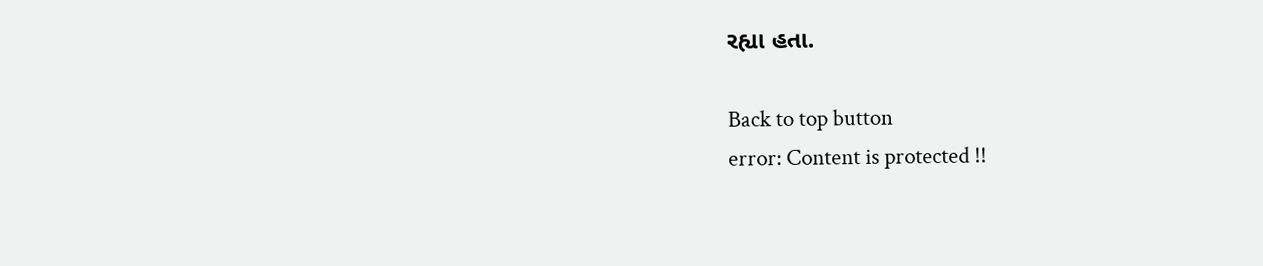રહ્યા હતા.

Back to top button
error: Content is protected !!